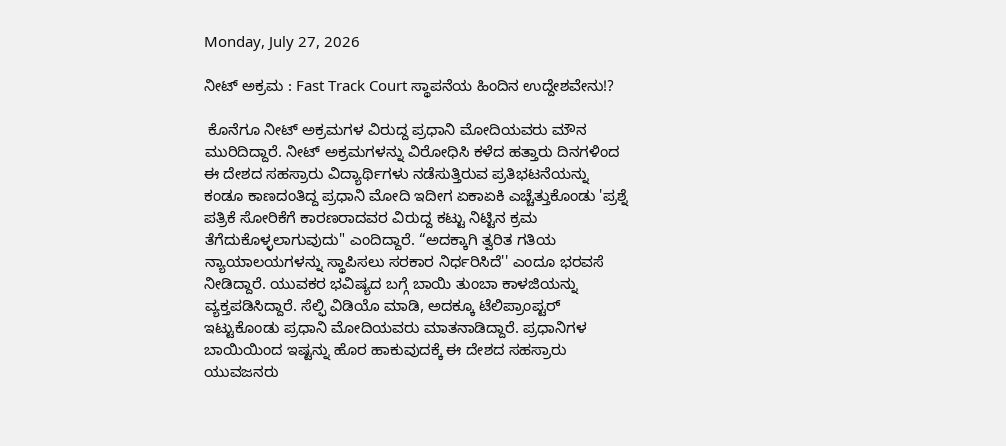Monday, July 27, 2026

ನೀಟ್ ಅಕ್ರಮ : Fast Track Court ಸ್ಥಾಪನೆಯ ಹಿಂದಿನ ಉದ್ದೇಶವೇನು!?

 ಕೊನೆಗೂ ನೀಟ್ ಅಕ್ರಮಗಳ ವಿರುದ್ದ ಪ್ರಧಾನಿ ಮೋದಿಯವರು ಮೌನ ಮುರಿದಿದ್ದಾರೆ. ನೀಟ್ ಅಕ್ರಮಗಳನ್ನು ವಿರೋಧಿಸಿ ಕಳೆದ ಹತ್ತಾರು ದಿನಗಳಿಂದ ಈ ದೇಶದ ಸಹಸ್ರಾರು ವಿದ್ಯಾರ್ಥಿಗಳು ನಡೆಸುತ್ತಿರುವ ಪ್ರತಿಭಟನೆಯನ್ನು ಕಂಡೂ ಕಾಣದಂತಿದ್ದ ಪ್ರಧಾನಿ ಮೋದಿ ಇದೀಗ ಏಕಾಏಕಿ ಎಚ್ಚೆತ್ತುಕೊಂಡು 'ಪ್ರಶ್ನೆ ಪತ್ರಿಕೆ ಸೋರಿಕೆಗೆ ಕಾರಣರಾದವರ ವಿರುದ್ದ ಕಟ್ಟು ನಿಟ್ಟಿನ ಕ್ರಮ ತೆಗೆದುಕೊಳ್ಳಲಾಗುವುದು" ಎಂದಿದ್ದಾರೆ. “ಅದಕ್ಕಾಗಿ ತ್ವರಿತ ಗತಿಯ ನ್ಯಾಯಾಲಯಗಳನ್ನು ಸ್ಥಾಪಿಸಲು ಸರಕಾರ ನಿರ್ಧರಿಸಿದೆ'' ಎಂದೂ ಭರವಸೆ ನೀಡಿದ್ದಾರೆ. ಯುವಕರ ಭವಿಷ್ಯದ ಬಗ್ಗೆ ಬಾಯಿ ತುಂಬಾ ಕಾಳಜಿಯನ್ನು ವ್ಯಕ್ತಪಡಿಸಿದ್ದಾರೆ. ಸೆಲ್ಫಿ ವಿಡಿಯೊ ಮಾಡಿ, ಅದಕ್ಕೂ ಟೆಲಿಪ್ರಾಂಪ್ಟರ್ ಇಟ್ಟುಕೊಂಡು ಪ್ರಧಾನಿ ಮೋದಿಯವರು ಮಾತನಾಡಿದ್ದಾರೆ. ಪ್ರಧಾನಿಗಳ  ಬಾಯಿಯಿಂದ ಇಷ್ಟನ್ನು ಹೊರ ಹಾಕುವುದಕ್ಕೆ ಈ ದೇಶದ ಸಹಸ್ರಾರು ಯುವಜನರು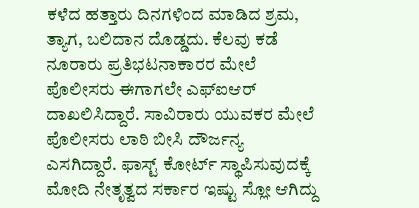ಕಳೆದ ಹತ್ತಾರು ದಿನಗಳಿಂದ ಮಾಡಿದ ಶ್ರಮ, ತ್ಯಾಗ, ಬಲಿದಾನ ದೊಡ್ಡದು. ಕೆಲವು ಕಡೆ ನೂರಾರು ಪ್ರತಿಭಟನಾಕಾರರ ಮೇಲೆ ಪೊಲೀಸರು ಈಗಾಗಲೇ ಎಫ್‌ಐಆರ್ ದಾಖಲಿಸಿದ್ದಾರೆ. ಸಾವಿರಾರು ಯುವಕರ ಮೇಲೆ ಪೊಲೀಸರು ಲಾಠಿ ಬೀಸಿ ದೌರ್ಜನ್ಯ ಎಸಗಿದ್ದಾರೆ. ಫಾಸ್ಟ್ ಕೋರ್ಟ್ ಸ್ಥಾಪಿಸುವುದಕ್ಕೆ ಮೋದಿ ನೇತೃತ್ವದ ಸರ್ಕಾರ ಇಷ್ಟು ಸ್ಲೋ ಆಗಿದ್ದು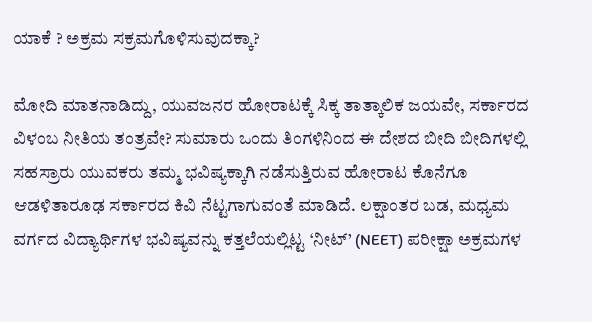ಯಾಕೆ ? ಅಕ್ರಮ ಸಕ್ರಮಗೊಳಿಸುವುದಕ್ಕಾ?

ಮೋದಿ ಮಾತನಾಡಿದ್ದು, ಯುವಜನರ ಹೋರಾಟಕ್ಕೆ ಸಿಕ್ಕ ತಾತ್ಕಾಲಿಕ ಜಯವೇ, ಸರ್ಕಾರದ ವಿಳಂಬ ನೀತಿಯ ತಂತ್ರವೇ? ಸುಮಾರು ಒಂದು ತಿಂಗಳಿನಿಂದ ಈ ದೇಶದ ಬೀದಿ ಬೀದಿಗಳಲ್ಲಿ ಸಹಸ್ರಾರು ಯುವಕರು ತಮ್ಮ ಭವಿಷ್ಯಕ್ಕಾಗಿ ನಡೆಸುತ್ತಿರುವ ಹೋರಾಟ ಕೊನೆಗೂ ಆಡಳಿತಾರೂಢ ಸರ್ಕಾರದ ಕಿವಿ ನೆಟ್ಟಗಾಗುವಂತೆ ಮಾಡಿದೆ. ಲಕ್ಷಾಂತರ ಬಡ, ಮಧ್ಯಮ ವರ್ಗದ ವಿದ್ಯಾರ್ಥಿಗಳ ಭವಿಷ್ಯವನ್ನು ಕತ್ತಲೆಯಲ್ಲಿಟ್ಟ ‘ನೀಟ್’ (NEET) ಪರೀಕ್ಷಾ ಅಕ್ರಮಗಳ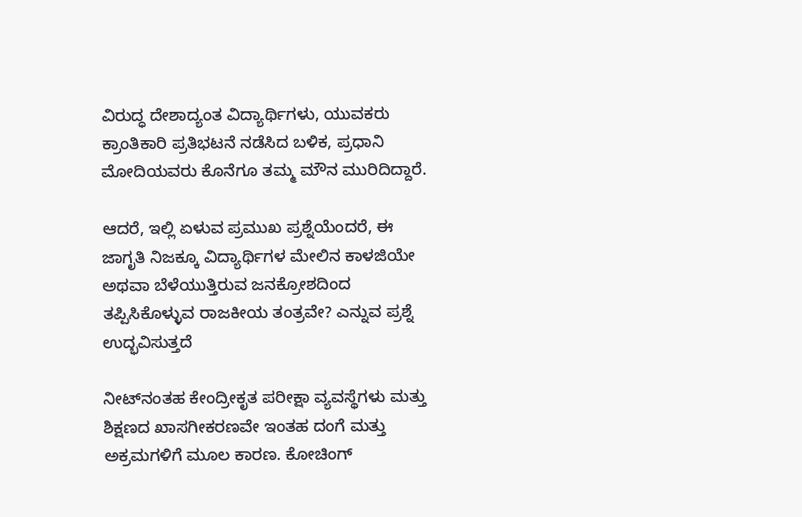ವಿರುದ್ಧ ದೇಶಾದ್ಯಂತ ವಿದ್ಯಾರ್ಥಿಗಳು, ಯುವಕರು ಕ್ರಾಂತಿಕಾರಿ ಪ್ರತಿಭಟನೆ ನಡೆಸಿದ ಬಳಿಕ, ಪ್ರಧಾನಿ ಮೋದಿಯವರು ಕೊನೆಗೂ ತಮ್ಮ ಮೌನ ಮುರಿದಿದ್ದಾರೆ.

ಆದರೆ, ಇಲ್ಲಿ ಏಳುವ ಪ್ರಮುಖ ಪ್ರಶ್ನೆಯೆಂದರೆ, ಈ ಜಾಗೃತಿ ನಿಜಕ್ಕೂ ವಿದ್ಯಾರ್ಥಿಗಳ ಮೇಲಿನ ಕಾಳಜಿಯೇ ಅಥವಾ ಬೆಳೆಯುತ್ತಿರುವ ಜನಕ್ರೋಶದಿಂದ ತಪ್ಪಿಸಿಕೊಳ್ಳುವ ರಾಜಕೀಯ ತಂತ್ರವೇ? ಎನ್ನುವ ಪ್ರಶ್ನೆ ಉದ್ಭವಿಸುತ್ತದೆ

ನೀಟ್‌ನಂತಹ ಕೇಂದ್ರೀಕೃತ ಪರೀಕ್ಷಾ ವ್ಯವಸ್ಥೆಗಳು ಮತ್ತು ಶಿಕ್ಷಣದ ಖಾಸಗೀಕರಣವೇ ಇಂತಹ ದಂಗೆ ಮತ್ತು ಅಕ್ರಮಗಳಿಗೆ ಮೂಲ ಕಾರಣ. ಕೋಚಿಂಗ್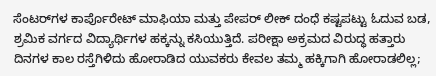ಸೆಂಟರ್‌ಗಳ ಕಾರ್ಪೊರೇಟ್ ಮಾಫಿಯಾ ಮತ್ತು ಪೇಪರ್ ಲೀಕ್ ದಂಧೆ ಕಷ್ಟಪಟ್ಟು ಓದುವ ಬಡ, ಶ್ರಮಿಕ ವರ್ಗದ ವಿದ್ಯಾರ್ಥಿಗಳ ಹಕ್ಕನ್ನು ಕಸಿಯುತ್ತಿದೆ. ಪರೀಕ್ಷಾ ಅಕ್ರಮದ ವಿರುದ್ಧ ಹತ್ತಾರು ದಿನಗಳ ಕಾಲ ರಸ್ತೆಗಿಳಿದು ಹೋರಾಡಿದ ಯುವಕರು ಕೇವಲ ತಮ್ಮ ಹಕ್ಕಿಗಾಗಿ ಹೋರಾಡಲಿಲ್ಲ;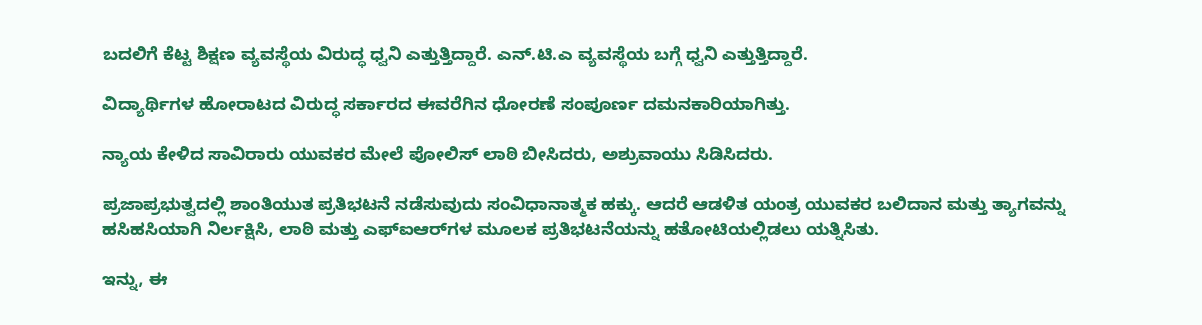ಬದಲಿಗೆ ಕೆಟ್ಟ ಶಿಕ್ಷಣ ವ್ಯವಸ್ಥೆಯ ವಿರುದ್ಧ ಧ್ವನಿ ಎತ್ತುತ್ತಿದ್ದಾರೆ. ಎನ್.ಟಿ.ಎ ವ್ಯವಸ್ಥೆಯ ಬಗ್ಗೆ ಧ್ವನಿ ಎತ್ತುತ್ತಿದ್ದಾರೆ.

ವಿದ್ಯಾರ್ಥಿಗಳ ಹೋರಾಟದ ವಿರುದ್ಧ ಸರ್ಕಾರದ ಈವರೆಗಿನ ಧೋರಣೆ ಸಂಪೂರ್ಣ ದಮನಕಾರಿಯಾಗಿತ್ತು.

ನ್ಯಾಯ ಕೇಳಿದ ಸಾವಿರಾರು ಯುವಕರ ಮೇಲೆ ಪೋಲಿಸ್ ಲಾಠಿ ಬೀಸಿದರು, ಅಶ್ರುವಾಯು ಸಿಡಿಸಿದರು.

ಪ್ರಜಾಪ್ರಭುತ್ವದಲ್ಲಿ ಶಾಂತಿಯುತ ಪ್ರತಿಭಟನೆ ನಡೆಸುವುದು ಸಂವಿಧಾನಾತ್ಮಕ ಹಕ್ಕು. ಆದರೆ ಆಡಳಿತ ಯಂತ್ರ ಯುವಕರ ಬಲಿದಾನ ಮತ್ತು ತ್ಯಾಗವನ್ನು ಹಸಿಹಸಿಯಾಗಿ ನಿರ್ಲಕ್ಷಿಸಿ, ಲಾಠಿ ಮತ್ತು ಎಫ್‌ಐಆರ್‌ಗಳ ಮೂಲಕ ಪ್ರತಿಭಟನೆಯನ್ನು ಹತೋಟಿಯಲ್ಲಿಡಲು ಯತ್ನಿಸಿತು.

ಇನ್ನು, ಈ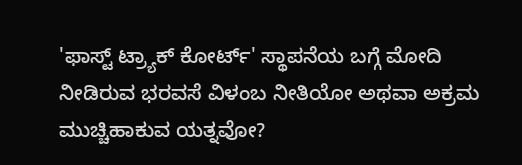'ಫಾಸ್ಟ್ ಟ್ರ್ಯಾಕ್ ಕೋರ್ಟ್' ಸ್ಥಾಪನೆಯ ಬಗ್ಗೆ ಮೋದಿ ನೀಡಿರುವ ಭರವಸೆ ವಿಳಂಬ ನೀತಿಯೋ ಅಥವಾ ಅಕ್ರಮ ಮುಚ್ಚಿಹಾಕುವ ಯತ್ನವೋ?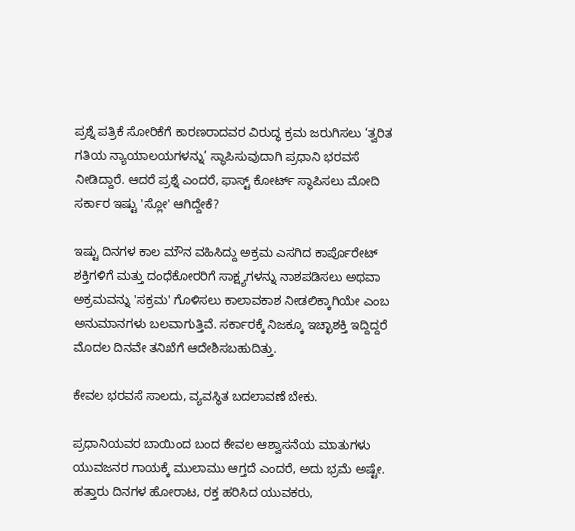ಪ್ರಶ್ನೆ ಪತ್ರಿಕೆ ಸೋರಿಕೆಗೆ ಕಾರಣರಾದವರ ವಿರುದ್ಧ ಕ್ರಮ ಜರುಗಿಸಲು ‘ತ್ವರಿತ ಗತಿಯ ನ್ಯಾಯಾಲಯಗಳನ್ನು’ ಸ್ಥಾಪಿಸುವುದಾಗಿ ಪ್ರಧಾನಿ ಭರವಸೆ ನೀಡಿದ್ದಾರೆ. ಆದರೆ ಪ್ರಶ್ನೆ ಎಂದರೆ, ಫಾಸ್ಟ್ ಕೋರ್ಟ್ ಸ್ಥಾಪಿಸಲು ಮೋದಿ ಸರ್ಕಾರ ಇಷ್ಟು 'ಸ್ಲೋ' ಆಗಿದ್ದೇಕೆ?

ಇಷ್ಟು ದಿನಗಳ ಕಾಲ ಮೌನ ವಹಿಸಿದ್ದು ಅಕ್ರಮ ಎಸಗಿದ ಕಾರ್ಪೊರೇಟ್ ಶಕ್ತಿಗಳಿಗೆ ಮತ್ತು ದಂಧೆಕೋರರಿಗೆ ಸಾಕ್ಷ್ಯಗಳನ್ನು ನಾಶಪಡಿಸಲು ಅಥವಾ ಅಕ್ರಮವನ್ನು 'ಸಕ್ರಮ' ಗೊಳಿಸಲು ಕಾಲಾವಕಾಶ ನೀಡಲಿಕ್ಕಾಗಿಯೇ ಎಂಬ ಅನುಮಾನಗಳು ಬಲವಾಗುತ್ತಿವೆ. ಸರ್ಕಾರಕ್ಕೆ ನಿಜಕ್ಕೂ ಇಚ್ಛಾಶಕ್ತಿ ಇದ್ದಿದ್ದರೆ ಮೊದಲ ದಿನವೇ ತನಿಖೆಗೆ ಆದೇಶಿಸಬಹುದಿತ್ತು.

ಕೇವಲ ಭರವಸೆ ಸಾಲದು, ವ್ಯವಸ್ಥಿತ ಬದಲಾವಣೆ ಬೇಕು.

ಪ್ರಧಾನಿಯವರ ಬಾಯಿಂದ ಬಂದ ಕೇವಲ ಆಶ್ವಾಸನೆಯ ಮಾತುಗಳು ಯುವಜನರ ಗಾಯಕ್ಕೆ ಮುಲಾಮು ಆಗ್ತದೆ ಎಂದರೆ, ಅದು ಭ್ರಮೆ ಅಷ್ಟೇ. ಹತ್ತಾರು ದಿನಗಳ ಹೋರಾಟ, ರಕ್ತ ಹರಿಸಿದ ಯುವಕರು,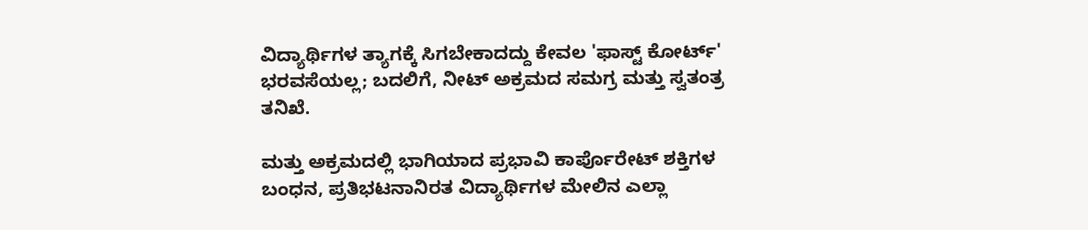ವಿದ್ಯಾರ್ಥಿಗಳ ತ್ಯಾಗಕ್ಕೆ ಸಿಗಬೇಕಾದದ್ದು ಕೇವಲ 'ಫಾಸ್ಟ್ ಕೋರ್ಟ್' ಭರವಸೆಯಲ್ಲ; ಬದಲಿಗೆ, ನೀಟ್ ಅಕ್ರಮದ ಸಮಗ್ರ ಮತ್ತು ಸ್ವತಂತ್ರ ತನಿಖೆ.

ಮತ್ತು ಅಕ್ರಮದಲ್ಲಿ ಭಾಗಿಯಾದ ಪ್ರಭಾವಿ ಕಾರ್ಪೊರೇಟ್ ಶಕ್ತಿಗಳ ಬಂಧನ, ಪ್ರತಿಭಟನಾನಿರತ ವಿದ್ಯಾರ್ಥಿಗಳ ಮೇಲಿನ ಎಲ್ಲಾ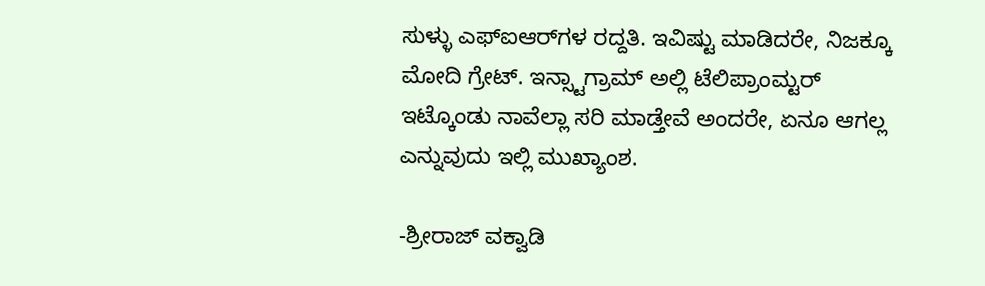ಸುಳ್ಳು ಎಫ್‌ಐಆರ್‌ಗಳ ರದ್ದತಿ. ಇವಿಷ್ಟು ಮಾಡಿದರೇ, ನಿಜಕ್ಕೂ ಮೋದಿ ಗ್ರೇಟ್. ಇನ್ಸ್ಟಾಗ್ರಾಮ್ ಅಲ್ಲಿ ಟೆಲಿಪ್ರಾಂಮ್ಟರ್ ಇಟ್ಕೊಂಡು ನಾವೆಲ್ಲಾ ಸರಿ ಮಾಡ್ತೇವೆ ಅಂದರೇ, ಏನೂ ಆಗಲ್ಲ ಎನ್ನುವುದು ಇಲ್ಲಿ ಮುಖ್ಯಾಂಶ‌.

-ಶ್ರೀರಾಜ್ ವಕ್ವಾಡಿ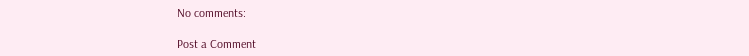No comments:

Post a Comment